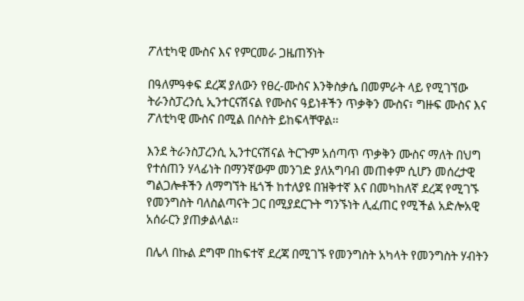ፖለቲካዊ ሙስና እና የምርመራ ጋዜጠኝነት

በዓለምዓቀፍ ደረጃ ያለውን የፀረ-ሙስና እንቅስቃሴ በመምራት ላይ የሚገኘው ትራንስፓረንሲ ኢንተርናሽናል የሙስና ዓይነቶችን ጥቃቅን ሙስና፣ ግዙፍ ሙስና እና ፖለቲካዊ ሙስና በሚል በሶስት ይከፍላቸዋል፡፡

እንደ ትራንስፓረንሲ ኢንተርናሽናል ትርጉም አሰጣጥ ጥቃቅን ሙስና ማለት በህግ የተሰጠን ሃላፊነት በማንኛውም መንገድ ያለአግባብ መጠቀም ሲሆን መሰረታዊ ግልጋሎቶችን ለማግኘት ዜጎች ከተለያዩ በዝቅተኛ እና በመካከለኛ ደረጃ የሚገኙ የመንግስት ባለስልጣናት ጋር በሚያደርጉት ግንኙነት ሊፈጠር የሚችል አድሎአዊ አሰራርን ያጠቃልላል፡፡

በሌላ በኩል ደግሞ በከፍተኛ ደረጃ በሚገኙ የመንግስት አካላት የመንግስት ሃብትን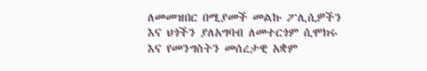ለመመዝበር በሚያመች መልኩ ፖሊሲዎችን እና ህጎችን ያለአግባብ ለመተርጎም ሲሞክሩ እና የመንግስትን መሰረታዊ አቋም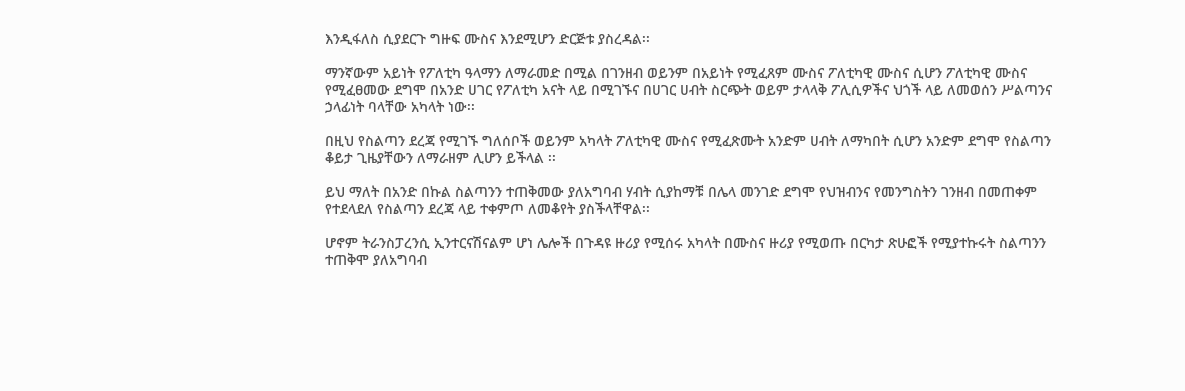እንዲፋለስ ሲያደርጉ ግዙፍ ሙስና እንደሚሆን ድርጅቱ ያስረዳል፡፡

ማንኛውም አይነት የፖለቲካ ዓላማን ለማራመድ በሚል በገንዘብ ወይንም በአይነት የሚፈጸም ሙስና ፖለቲካዊ ሙስና ሲሆን ፖለቲካዊ ሙስና የሚፈፀመው ደግሞ በአንድ ሀገር የፖለቲካ አናት ላይ በሚገኙና በሀገር ሀብት ስርጭት ወይም ታላላቅ ፖሊሲዎችና ህጎች ላይ ለመወሰን ሥልጣንና ኃላፊነት ባላቸው አካላት ነው፡፡

በዚህ የስልጣን ደረጃ የሚገኙ ግለሰቦች ወይንም አካላት ፖለቲካዊ ሙስና የሚፈጽሙት አንድም ሀብት ለማካበት ሲሆን አንድም ደግሞ የስልጣን ቆይታ ጊዜያቸውን ለማራዘም ሊሆን ይችላል ፡፡

ይህ ማለት በአንድ በኩል ስልጣንን ተጠቅመው ያለአግባብ ሃብት ሲያከማቹ በሌላ መንገድ ደግሞ የህዝብንና የመንግስትን ገንዘብ በመጠቀም የተደላደለ የስልጣን ደረጃ ላይ ተቀምጦ ለመቆየት ያስችላቸዋል፡፡

ሆኖም ትራንስፓረንሲ ኢንተርናሽናልም ሆነ ሌሎች በጉዳዩ ዙሪያ የሚሰሩ አካላት በሙስና ዙሪያ የሚወጡ በርካታ ጽሁፎች የሚያተኩሩት ስልጣንን ተጠቅሞ ያለአግባብ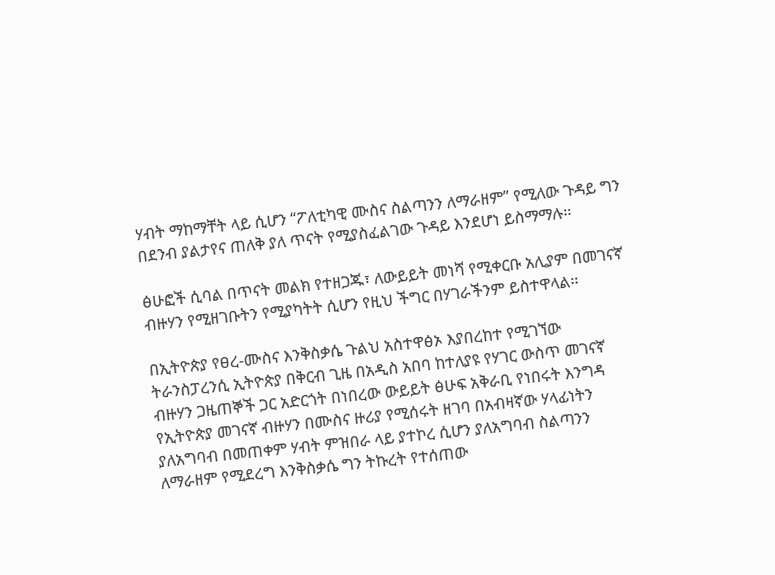ሃብት ማከማቸት ላይ ሲሆን “ፖለቲካዊ ሙስና ስልጣንን ለማራዘም” የሚለው ጉዳይ ግን በደንብ ያልታየና ጠለቅ ያለ ጥናት የሚያስፈልገው ጉዳይ እንደሆነ ይስማማሉ፡፡

ፅሁፎች ሲባል በጥናት መልክ የተዘጋጁ፣ ለውይይት መነሻ የሚቀርቡ አሊያም በመገናኛ ብዙሃን የሚዘገቡትን የሚያካትት ሲሆን የዚህ ችግር በሃገራችንም ይስተዋላል፡፡

በኢትዮጵያ የፀረ-ሙስና እንቅስቃሴ ጉልህ አስተዋፅኦ እያበረከተ የሚገኘው ትራንስፓረንሲ ኢትዮጵያ በቅርብ ጊዜ በአዲስ አበባ ከተለያዩ የሃገር ውስጥ መገናኛ ብዙሃን ጋዜጠኞች ጋር አድርጎት በነበረው ውይይት ፅሁፍ አቅራቢ የነበሩት እንግዳ የኢትዮጵያ መገናኛ ብዙሃን በሙስና ዙሪያ የሚሰሩት ዘገባ በአብዛኛው ሃላፊነትን ያለአግባብ በመጠቀም ሃብት ምዝበራ ላይ ያተኮረ ሲሆን ያለአግባብ ስልጣንን ለማራዘም የሚደረግ እንቅስቃሴ ግን ትኩረት የተሰጠው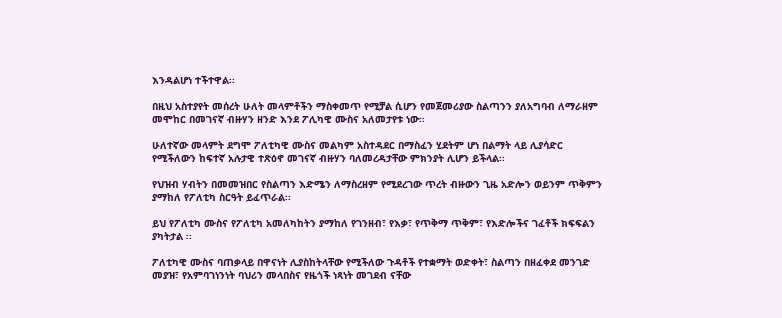እንዳልሆነ ተችተዋል፡፡

በዚህ አስተያየት መሰረት ሁለት መላምቶችን ማስቀመጥ የሚቻል ሲሆን የመጀመሪያው ስልጣንን ያለአግባብ ለማራዘም መሞከር በመገናኛ ብዙሃን ዘንድ እንደ ፖሊካዊ ሙስና አለመታየቱ ነው፡፡

ሁለተኛው መላምት ደግሞ ፖለቲካዊ ሙስና መልካም አስተዳደር በማስፈን ሂደትም ሆነ በልማት ላይ ሊያሳድር የሚችለውን ከፍተኛ አሉታዊ ተጽዕኖ መገናኛ ብዙሃን ባለመረዳታቸው ምክንያት ሊሆን ይችላል፡፡

የህዝብ ሃብትን በመመዝበር የስልጣን እድሜን ለማስረዘም የሚደረገው ጥረት ብዙውን ጊዜ አድሎን ወይንም ጥቅምን ያማከለ የፖለቲካ ስርዓት ይፈጥራል፡፡

ይህ የፖለቲካ ሙስና የፖለቲካ አመለካከትን ያማከለ የገንዘብ፣ የእቃ፣ የጥቅማ ጥቅም፣ የእድሎችና ገፈቶች ክፍፍልን ያካትታል ፡፡

ፖለቲካዊ ሙስና ባጠቃላይ በዋናነት ሊያስከትላቸው የሚችለው ጉዳቶች የተቋማት ወድቀት፣ ስልጣን በዘፈቀደ መንገድ መያዝ፣ የአምባገነንነት ባህሪን መላበስና የዜጎች ነጻነት መገደብ ናቸው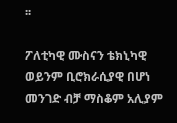፡፡

ፖለቲካዊ ሙስናን ቴክኒካዊ ወይንም ቢሮክራሲያዊ በሆነ መንገድ ብቻ ማስቆም አሊያም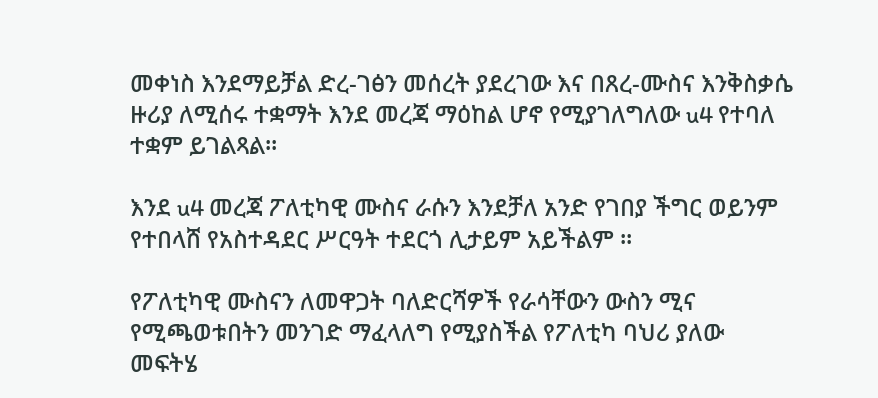መቀነስ እንደማይቻል ድረ-ገፅን መሰረት ያደረገው እና በጸረ-ሙስና እንቅስቃሴ ዙሪያ ለሚሰሩ ተቋማት እንደ መረጃ ማዕከል ሆኖ የሚያገለግለው u4 የተባለ ተቋም ይገልጻል፡፡

እንደ u4 መረጃ ፖለቲካዊ ሙስና ራሱን እንደቻለ አንድ የገበያ ችግር ወይንም የተበላሸ የአስተዳደር ሥርዓት ተደርጎ ሊታይም አይችልም ፡፡

የፖለቲካዊ ሙስናን ለመዋጋት ባለድርሻዎች የራሳቸውን ውስን ሚና የሚጫወቱበትን መንገድ ማፈላለግ የሚያስችል የፖለቲካ ባህሪ ያለው መፍትሄ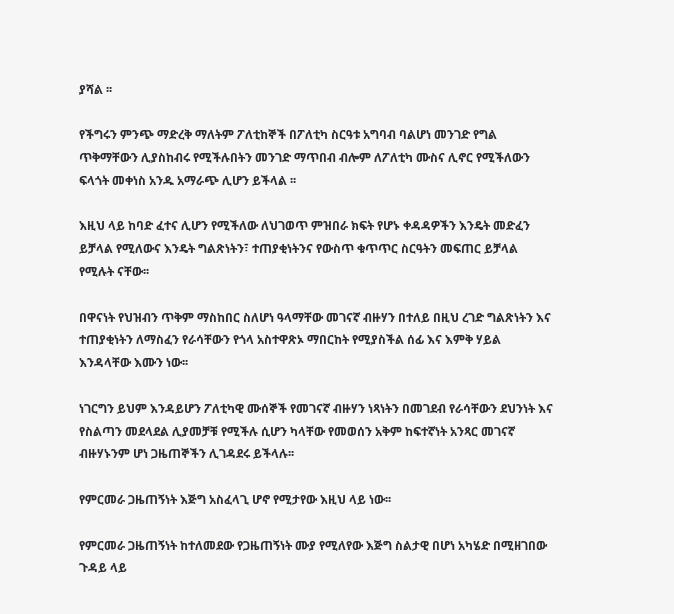ያሻል ፡፡

የችግሩን ምንጭ ማድረቅ ማለትም ፖለቲከኞች በፖለቲካ ስርዓቱ አግባብ ባልሆነ መንገድ የግል ጥቅማቸውን ሊያስከብሩ የሚችሉበትን መንገድ ማጥበብ ብሎም ለፖለቲካ ሙስና ሊኖር የሚችለውን ፍላጎት መቀነስ አንዱ አማራጭ ሊሆን ይችላል ፡፡

እዚህ ላይ ከባድ ፈተና ሊሆን የሚችለው ለህገወጥ ምዝበራ ክፍት የሆኑ ቀዳዳዎችን እንዴት መድፈን ይቻላል የሚለውና እንዴት ግልጽነትን፣ ተጠያቂነትንና የውስጥ ቁጥጥር ስርዓትን መፍጠር ይቻላል የሚሉት ናቸው፡፡

በዋናነት የህዝብን ጥቅም ማስከበር ስለሆነ ዓላማቸው መገናኛ ብዙሃን በተለይ በዚህ ረገድ ግልጽነትን እና ተጠያቂነትን ለማስፈን የራሳቸውን የጎላ አስተዋጽኦ ማበርከት የሚያስችል ሰፊ እና እምቅ ሃይል እንዳላቸው እሙን ነው፡፡

ነገርግን ይህም እንዳይሆን ፖለቲካዊ ሙሰኞች የመገናኛ ብዙሃን ነጻነትን በመገደብ የራሳቸውን ደህንነት እና የስልጣን መደላደል ሊያመቻቹ የሚችሉ ሲሆን ካላቸው የመወሰን አቅም ከፍተኛነት አንጻር መገናኛ ብዙሃኑንም ሆነ ጋዜጠኞችን ሊገዳደሩ ይችላሉ፡፡

የምርመራ ጋዜጠኝነት እጅግ አስፈላጊ ሆኖ የሚታየው እዚህ ላይ ነው፡፡

የምርመራ ጋዜጠኝነት ከተለመደው የጋዜጠኝነት ሙያ የሚለየው እጅግ ስልታዊ በሆነ አካሄድ በሚዘገበው ጉዳይ ላይ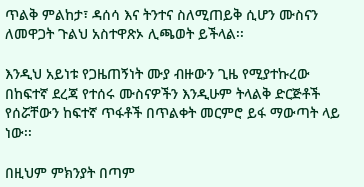ጥልቅ ምልከታ፣ ዳሰሳ እና ትንተና ስለሚጠይቅ ሲሆን ሙስናን ለመዋጋት ጉልህ አስተዋጽኦ ሊጫወት ይችላል፡፡

እንዲህ አይነቱ የጋዜጠኝነት ሙያ ብዙውን ጊዜ የሚያተኩረው በከፍተኛ ደረጃ የተሰሩ ሙስናዎችን እንዲሁም ትላልቅ ድርጅቶች የሰሯቸውን ከፍተኛ ጥፋቶች በጥልቀት መርምሮ ይፋ ማውጣት ላይ ነው፡፡

በዚህም ምክንያት በጣም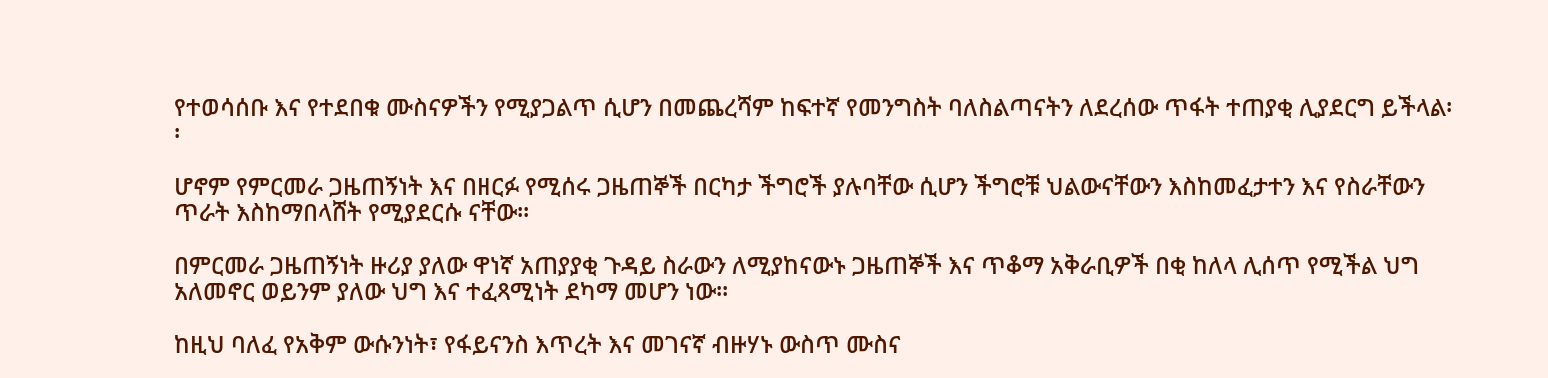የተወሳሰቡ እና የተደበቁ ሙስናዎችን የሚያጋልጥ ሲሆን በመጨረሻም ከፍተኛ የመንግስት ባለስልጣናትን ለደረሰው ጥፋት ተጠያቂ ሊያደርግ ይችላል፡፡

ሆኖም የምርመራ ጋዜጠኝነት እና በዘርፉ የሚሰሩ ጋዜጠኞች በርካታ ችግሮች ያሉባቸው ሲሆን ችግሮቹ ህልውናቸውን እስከመፈታተን እና የስራቸውን ጥራት እስከማበላሸት የሚያደርሱ ናቸው፡፡

በምርመራ ጋዜጠኝነት ዙሪያ ያለው ዋነኛ አጠያያቂ ጉዳይ ስራውን ለሚያከናውኑ ጋዜጠኞች እና ጥቆማ አቅራቢዎች በቂ ከለላ ሊሰጥ የሚችል ህግ አለመኖር ወይንም ያለው ህግ እና ተፈጻሚነት ደካማ መሆን ነው፡፡

ከዚህ ባለፈ የአቅም ውሱንነት፣ የፋይናንስ እጥረት እና መገናኛ ብዙሃኑ ውስጥ ሙስና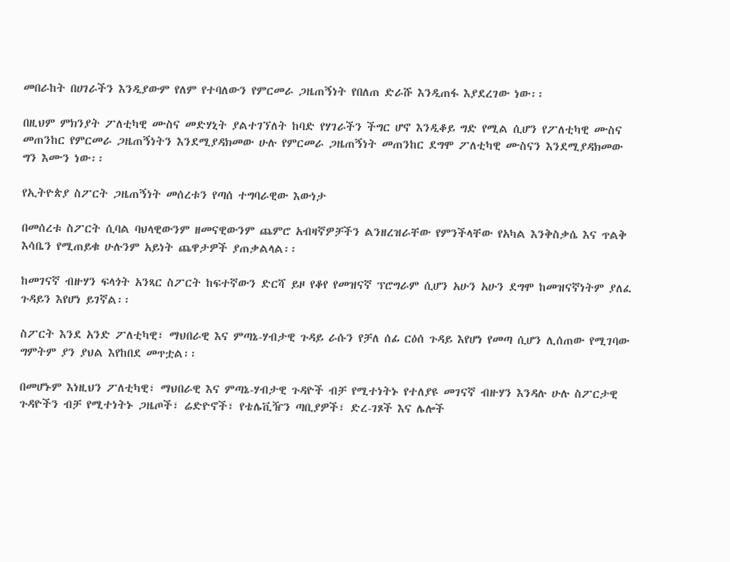መበራከት በሀገራችን እንዲያውም የለም የተባለውን የምርመራ ጋዜጠኝነት የበለጠ ድራሹ እንዲጠፋ እያደረገው ነው፡፡

በዚህም ምክንያት ፖለቲካዊ ሙስና መድሃኒት ያልተገኘለት ከባድ የሃገራችን ችግር ሆኖ እንዲቆይ ግድ የሚል ሲሆን የፖለቲካዊ ሙስና መጠንከር የምርመራ ጋዜጠኝነትን እንደሚያዳክመው ሁሉ የምርመራ ጋዜጠኝነት መጠንከር ደግሞ ፖለቲካዊ ሙስናን እንደሚያዳክመው ግን እሙን ነው፡፡

የኢትዮጵያ ስፖርት ጋዜጠኝነት መሰረቱን የጣሰ ተግባራዊው እውነታ

በመሰረቱ ስፖርት ሲባል ባህላዊውንም ዘመናዊውንም ጨምሮ አብዛኛዎቻችን ልንዘረዝራቸው የምንችላቸው የአካል እንቅስቃሴ እና ጥልቅ እሳቤን የሚጠይቁ ሁሉንም አይነት ጨዋታዎች ያጠቃልላል፡፡

ከመገናኛ ብዙሃን ፍላጎት አንጻር ስፖርት ከፍተኛውን ድርሻ ይዞ የቆየ የመዝናኛ ፕሮግራም ሲሆን አሁን አሁን ደግሞ ከመዝናኛነትም ያለፈ ጉዳይን እየሆነ ይገኛል፡፡

ስፖርት እንደ አንድ ፖለቲካዊ፣ ማህበራዊ እና ምጣኔ-ሃብታዊ ጉዳይ ራሱን የቻለ ሰፊ ርዕሰ ጉዳይ እየሆነ የመጣ ሲሆን ሊሰጠው የሚገባው ግምትም ያን ያህል እየከበደ መጥቷል፡፡

በመሆኑም እነዚህን ፖለቲካዊ፣ ማህበራዊ እና ምጣኔ-ሃብታዊ ጉዳዮች ብቻ የሚተነትኑ የተለያዩ መገናኛ ብዙሃን እንዳሉ ሁሉ ስፖርታዊ ጉዳዮችን ብቻ የሚተነትኑ ጋዜጦች፣ ሬድዮኖች፣ የቴሌቪዥን ጣቢያዎች፣ ድረ-ገጾች እና ሌሎች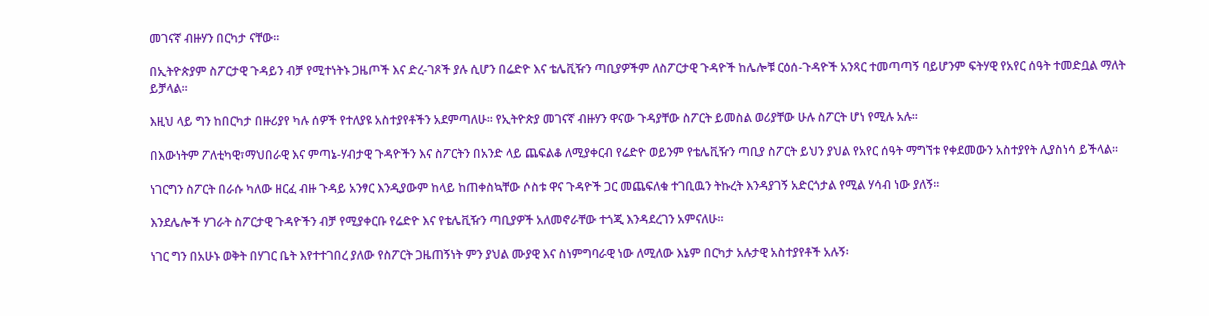መገናኛ ብዙሃን በርካታ ናቸው፡፡

በኢትዮጵያም ስፖርታዊ ጉዳይን ብቻ የሚተነትኑ ጋዜጦች እና ድረ-ገጾች ያሉ ሲሆን በሬድዮ እና ቴሌቪዥን ጣቢያዎችም ለስፖርታዊ ጉዳዮች ከሌሎቹ ርዕሰ-ጉዳዮች አንጻር ተመጣጣኝ ባይሆንም ፍትሃዊ የአየር ሰዓት ተመድቧል ማለት ይቻላል፡፡

እዚህ ላይ ግን ከበርካታ በዙሪያየ ካሉ ሰዎች የተለያዩ አስተያየቶችን አደምጣለሁ፡፡ የኢትዮጵያ መገናኛ ብዙሃን ዋናው ጉዳያቸው ስፖርት ይመስል ወሪያቸው ሁሉ ስፖርት ሆነ የሚሉ አሉ፡፡

በእውነትም ፖለቲካዊ፣ማህበራዊ እና ምጣኔ-ሃብታዊ ጉዳዮችን እና ስፖርትን በአንድ ላይ ጨፍልቆ ለሚያቀርብ የሬድዮ ወይንም የቴሌቪዥን ጣቢያ ስፖርት ይህን ያህል የአየር ሰዓት ማግኘቱ የቀደመውን አስተያየት ሊያስነሳ ይችላል፡፡

ነገርግን ስፖርት በራሱ ካለው ዘርፈ ብዙ ጉዳይ አንፃር እንዲያውም ከላይ ከጠቀስኳቸው ሶስቱ ዋና ጉዳዮች ጋር መጨፍለቁ ተገቢዉን ትኩረት እንዳያገኝ አድርጎታል የሚል ሃሳብ ነው ያለኝ፡፡

እንደሌሎች ሃገራት ስፖርታዊ ጉዳዮችን ብቻ የሚያቀርቡ የሬድዮ እና የቴሌቪዥን ጣቢያዎች አለመኖራቸው ተጎጂ እንዳደረገን አምናለሁ፡፡

ነገር ግን በአሁኑ ወቅት በሃገር ቤት እየተተገበረ ያለው የስፖርት ጋዜጠኝነት ምን ያህል ሙያዊ እና ስነምግባራዊ ነው ለሚለው እኔም በርካታ አሉታዊ አስተያየቶች አሉኝ፡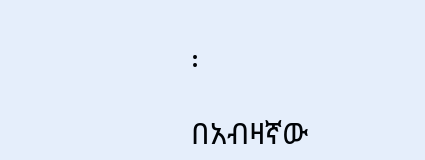፡

በአብዛኛው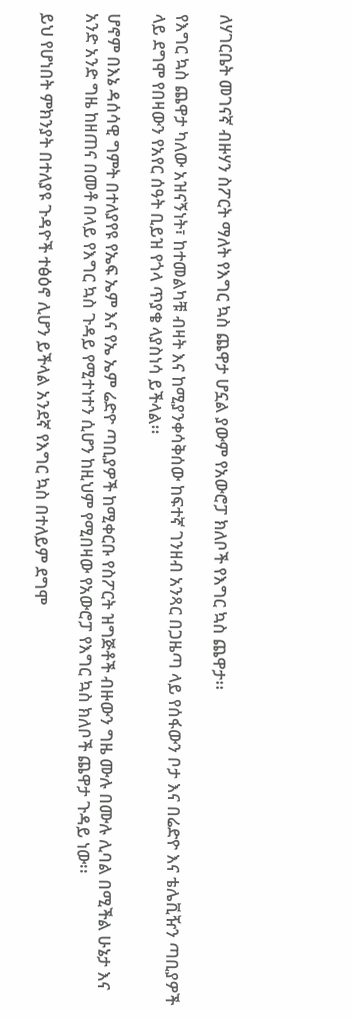ለሃገርቤት መገናኛ ብዙሃን ስፖርት ማለት የእግር ኳስ ጨዋታ ሆኗል ያውም የአውሮፓ ክለቦች የእግር ኳስ ጨዋታ፡፡

የእግር ኳስ ጨዋታ ካለው አዝናኝነት፣ ከተመልካቹ ብዛት እና ከሚያንቀሳቅሰው ከፍተኛ ገንዘብ አንጻር በጋዜጣ ላይ የሰፋውን ቦታ እና በሬድዮ እና ቴሌቪዥን ጣቢያዎች ላይ ደግሞ የበዛውን የአየር ሰዓት ቢይዝ የጎላ ጥያቄ ላያስነሳ ይችላል፡፡

ሆኖም በእኔ ዳሰሳዊ ግምት በተለያየዩ የኤፍ ኤም እና የኤ ኤም ሬድዮ ጣቢያዎች ከሚቀርቡ የስፖርት ዝግጅቶች ብዙውን ግዜ ሙሉ በሙሉ ሊባል በሚችል ሁኔታ እና አንድ አንድ ግዜ ከዘጠና በመቶ በላይ የእግር ኳስ ጉዳይ የሚተነተን ሲሆን ከዚህም የሚበዛው የአውሮፓ የእግር ኳስ ክለቦች ጨዋታ ጉዳይ ነው፡፡

ይህ የሆነበት ምክንያት በተለያዩ ጉዳዮች ተፅዕኖ ሊሆን ይችላል አንደኛ የእግር ኳስ በተለይም ደግሞ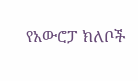የአውሮፓ ክለቦች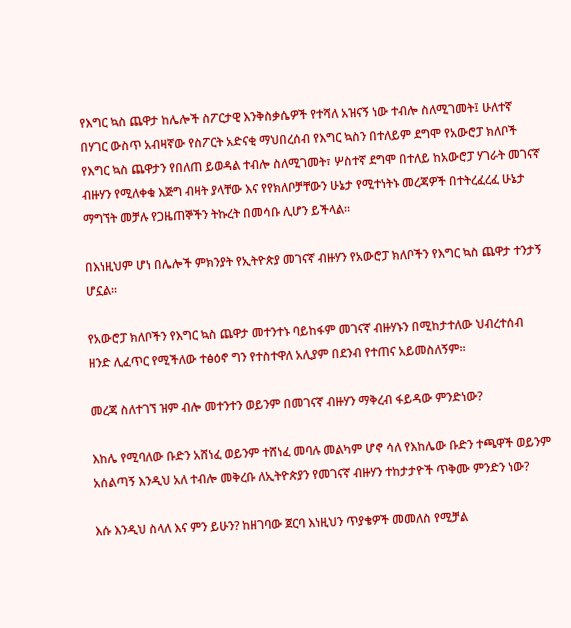የእግር ኳስ ጨዋታ ከሌሎች ስፖርታዊ እንቅስቃሴዎች የተሻለ አዝናኝ ነው ተብሎ ስለሚገመት፤ ሁለተኛ በሃገር ውስጥ አብዛኛው የስፖርት አድናቂ ማህበረሰብ የእግር ኳስን በተለይም ደግሞ የአውሮፓ ክለቦች የእግር ኳስ ጨዋታን የበለጠ ይወዳል ተብሎ ስለሚገመት፣ ሦስተኛ ደግሞ በተለይ ከአውሮፓ ሃገራት መገናኛ ብዙሃን የሚለቀቁ እጅግ ብዛት ያላቸው እና የየክለቦቻቸውን ሁኔታ የሚተነትኑ መረጃዎች በተትረፈረፈ ሁኔታ ማግኘት መቻሉ የጋዜጠኞችን ትኩረት በመሳቡ ሊሆን ይችላል፡፡

በእነዚህም ሆነ በሌሎች ምክንያት የኢትዮጵያ መገናኛ ብዙሃን የአውሮፓ ክለቦችን የእግር ኳስ ጨዋታ ተንታኝ ሆኗል፡፡

የአውሮፓ ክለቦችን የእግር ኳስ ጨዋታ መተንተኑ ባይከፋም መገናኛ ብዙሃኑን በሚከታተለው ህብረተሰብ ዘንድ ሊፈጥር የሚችለው ተፅዕኖ ግን የተስተዋለ አሊያም በደንብ የተጠና አይመስለኝም፡፡

መረጃ ስለተገኘ ዝም ብሎ መተንተን ወይንም በመገናኛ ብዙሃን ማቅረብ ፋይዳው ምንድነው?

እከሌ የሚባለው ቡድን አሸነፈ ወይንም ተሸነፈ መባሉ መልካም ሆኖ ሳለ የእከሌው ቡድን ተጫዋች ወይንም አሰልጣኝ እንዲህ አለ ተብሎ መቅረቡ ለኢትዮጵያን የመገናኛ ብዙሃን ተከታታዮች ጥቅሙ ምንድን ነው?

እሱ እንዲህ ስላለ እና ምን ይሁን? ከዘገባው ጀርባ እነዚህን ጥያቄዎች መመለስ የሚቻል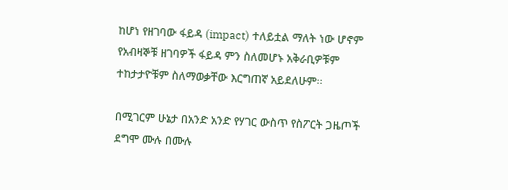ከሆነ የዘገባው ፋይዳ (impact) ተለይቷል ማለት ነው ሆኖም የአብዛኞቹ ዘገባዎች ፋይዳ ምን ስለመሆኑ አቅራቢዎቹም ተከታታዮቹም ስለማወቃቸው እርግጠኛ አይደለሁም፡፡

በሚገርም ሁኔታ በአንድ አንድ የሃገር ውስጥ የስፖርት ጋዜጦች ደግሞ ሙሉ በሙሉ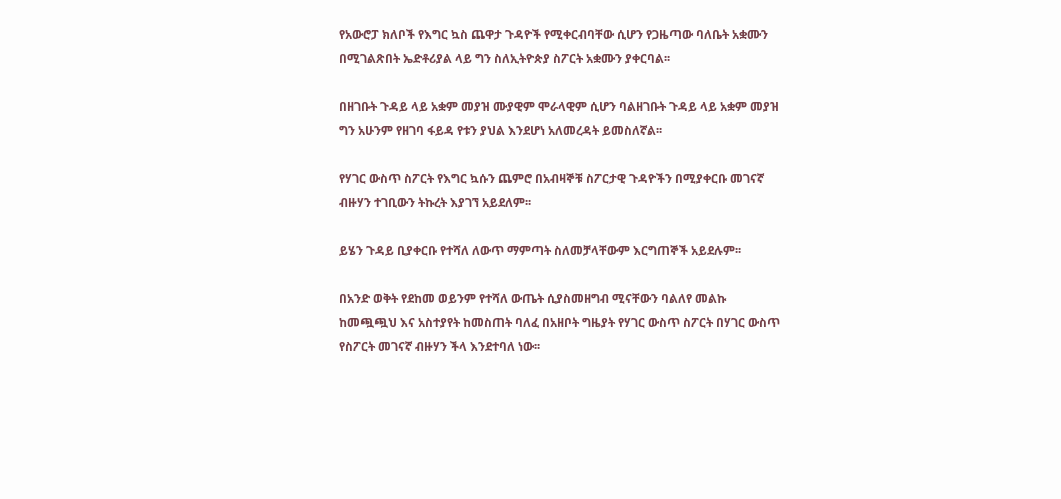የአውሮፓ ክለቦች የእግር ኳስ ጨዋታ ጉዳዮች የሚቀርብባቸው ሲሆን የጋዜጣው ባለቤት አቋሙን በሚገልጽበት ኤድቶሪያል ላይ ግን ስለኢትዮጵያ ስፖርት አቋሙን ያቀርባል፡፡

በዘገቡት ጉዳይ ላይ አቋም መያዝ ሙያዊም ሞራላዊም ሲሆን ባልዘገቡት ጉዳይ ላይ አቋም መያዝ ግን አሁንም የዘገባ ፋይዳ የቱን ያህል እንደሆነ አለመረዳት ይመስለኛል፡፡

የሃገር ውስጥ ስፖርት የእግር ኳሱን ጨምሮ በአብዛኞቹ ስፖርታዊ ጉዳዮችን በሚያቀርቡ መገናኛ ብዙሃን ተገቢውን ትኩረት እያገኘ አይደለም፡፡

ይሄን ጉዳይ ቢያቀርቡ የተሻለ ለውጥ ማምጣት ስለመቻላቸውም እርግጠኞች አይደሉም፡፡

በአንድ ወቅት የደከመ ወይንም የተሻለ ውጤት ሲያስመዘግብ ሚናቸውን ባልለየ መልኩ ከመጯጯህ እና አስተያየት ከመስጠት ባለፈ በአዘቦት ግዜያት የሃገር ውስጥ ስፖርት በሃገር ውስጥ የስፖርት መገናኛ ብዙሃን ችላ እንደተባለ ነው፡፡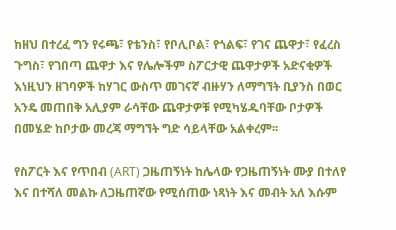ከዘህ በተረፈ ግን የሩጫ፣ የቴንስ፣ የቦሊቦል፣ የጎልፍ፣ የገና ጨዋታ፣ የፈረስ ጉግስ፣ የገበጣ ጨዋታ እና የሌሎችም ስፖርታዊ ጨዋታዎች አድናቂዎች እነዚህን ዘገባዎች ከሃገር ውስጥ መገናኛ ብዙሃን ለማግኘት ቢያንስ በወር አንዴ መጠበቅ አሊያም ራሳቸው ጨዋታዎቹ የሚካሄዱባቸው ቦታዎች በመሄድ ከቦታው መረጃ ማግኘት ግድ ሳይላቸው አልቀረም፡፡

የስፖርት እና የጥበብ (ART) ጋዜጠኝነት ከሌላው የጋዜጠኝነት ሙያ በተለየ እና በተሻለ መልኩ ለጋዜጠኛው የሚሰጠው ነጻነት እና መብት አለ እሱም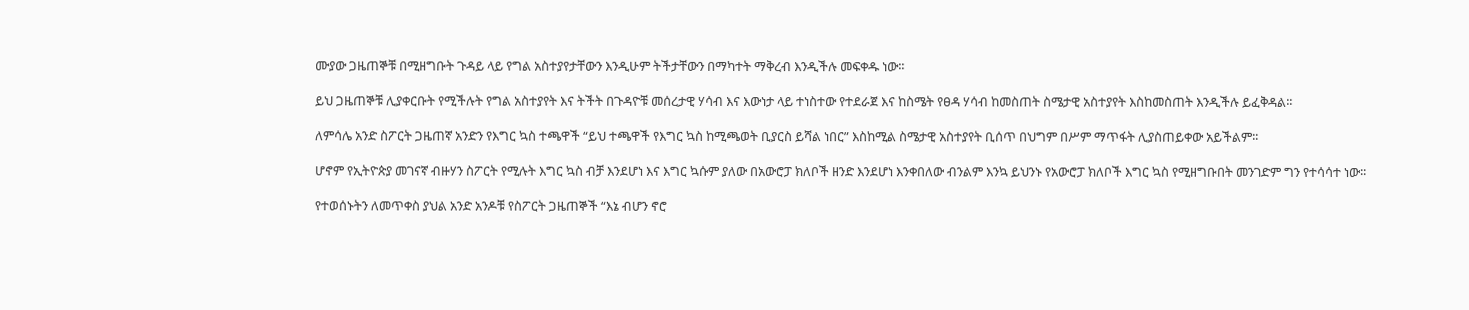ሙያው ጋዜጠኞቹ በሚዘግቡት ጉዳይ ላይ የግል አስተያየታቸውን እንዲሁም ትችታቸውን በማካተት ማቅረብ እንዲችሉ መፍቀዱ ነው፡፡

ይህ ጋዜጠኞቹ ሊያቀርቡት የሚችሉት የግል አስተያየት እና ትችት በጉዳዮቹ መሰረታዊ ሃሳብ እና እውነታ ላይ ተነስተው የተደራጀ እና ከስሜት የፀዳ ሃሳብ ከመስጠት ስሜታዊ አስተያየት እስከመስጠት እንዲችሉ ይፈቅዳል፡፡

ለምሳሌ አንድ ስፖርት ጋዜጠኛ አንድን የእግር ኳስ ተጫዋች “ይህ ተጫዋች የእግር ኳስ ከሚጫወት ቢያርስ ይሻል ነበር” እስከሚል ስሜታዊ አስተያየት ቢሰጥ በህግም በሥም ማጥፋት ሊያስጠይቀው አይችልም፡፡

ሆኖም የኢትዮጵያ መገናኛ ብዙሃን ስፖርት የሚሉት እግር ኳስ ብቻ እንደሆነ እና እግር ኳሱም ያለው በአውሮፓ ክለቦች ዘንድ እንደሆነ እንቀበለው ብንልም እንኳ ይህንኑ የአውሮፓ ክለቦች እግር ኳስ የሚዘግቡበት መንገድም ግን የተሳሳተ ነው፡፡

የተወሰኑትን ለመጥቀስ ያህል አንድ አንዶቹ የስፖርት ጋዜጠኞች “እኔ ብሆን ኖሮ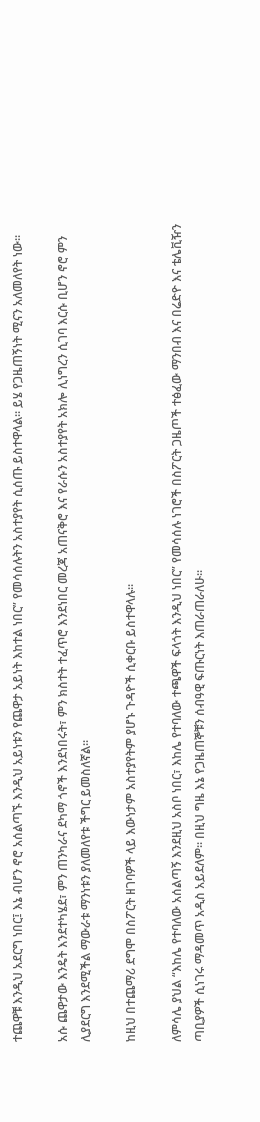ተጨዋቹ እንዲህ አደርግ ነበር፤ እኔ ብሆን ኖሮ አሰልጣኙ እንዲህ አይነቱን የጨዋታ አይነት እከተል ነበር” የመሳሰሉትን አስተያየት ሲሰጡ ይስተዋላል፡፡ ይሄ የጋዜጠኝነት ሚናን አለመለየት ነው፡፡

አሱ ጨዋታው እንዴት እንደተካሄደ፣ ምን ጠንካራና ደካማ ጎኖች እንደነበሩት፣ ምን ክስተት ተፈጥሮ እንደነበር መረጃ አጠናቅሮ እና የራሱን አስተያየት አክሎ ሊነግረን ሲገባ እርሱ ቢሆን ኖሮ ምን ሊያደርግ እንደሚችል ማውራቱ ማንነቱን ያለመለየቱ ችግር ይመስለኛል፡፡

ከዚህ በተጨማሪ ደግሞ በስፖርት ዘገባዎች ላይ እውነታም አስተያየትም ያሆኑ ጉዳዮች ሲቀርቡ ይስተዋላሉ፡፡

ለምሳሌ ያህል “እከሌ የተባለው አሰልጣኝ እንደዚህ አስቦ ነበር፣ እከሌ የተባለው ተጫዋች ፍላጎት እንዲህ ነበር” የመሳሰሉ ነገሮች በስፖርት ጋዜጦች ተፅፈው ማንበብ እና በሬድዮ እና ቴሌቪዥን ጣቢያዎች ሲነገሩ ማዳመጥ አዲስ አይደለም፡፡ በዚህ ግዜ እኔ የጋዜጠኞቹን ሰብዓዊ ፍጡርነት እጠራጠራለሁ፡፡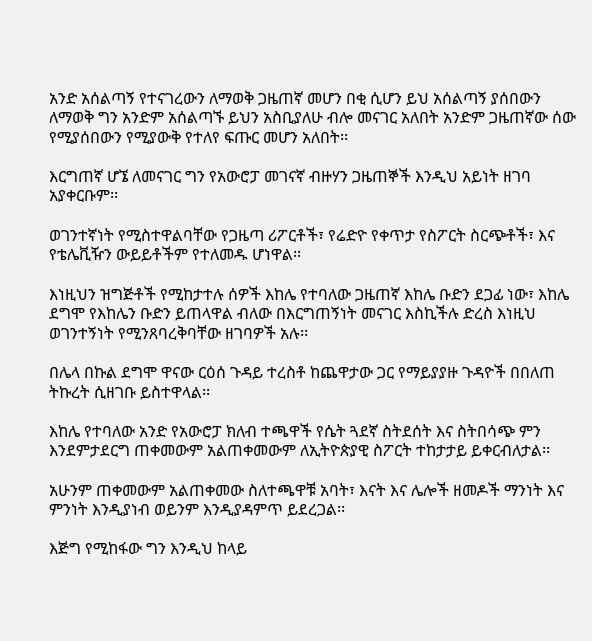አንድ አሰልጣኝ የተናገረውን ለማወቅ ጋዜጠኛ መሆን በቂ ሲሆን ይህ አሰልጣኝ ያሰበውን ለማወቅ ግን አንድም አሰልጣኙ ይህን አስቢያለሁ ብሎ መናገር አለበት አንድም ጋዜጠኛው ሰው የሚያሰበውን የሚያውቅ የተለየ ፍጡር መሆን አለበት፡፡

እርግጠኛ ሆኜ ለመናገር ግን የአውሮፓ መገናኛ ብዙሃን ጋዜጠኞች እንዲህ አይነት ዘገባ አያቀርቡም፡፡

ወገንተኛነት የሚስተዋልባቸው የጋዜጣ ሪፖርቶች፣ የሬድዮ የቀጥታ የስፖርት ስርጭቶች፣ እና የቴሌቪዥን ውይይቶችም የተለመዱ ሆነዋል፡፡

እነዚህን ዝግጅቶች የሚከታተሉ ሰዎች እከሌ የተባለው ጋዜጠኛ እከሌ ቡድን ደጋፊ ነው፣ እከሌ ደግሞ የእከሌን ቡድን ይጠላዋል ብለው በእርግጠኝነት መናገር እስኪችሉ ድረስ እነዚህ ወገንተኝነት የሚንጸባረቅባቸው ዘገባዎች አሉ፡፡

በሌላ በኩል ደግሞ ዋናው ርዕሰ ጉዳይ ተረስቶ ከጨዋታው ጋር የማይያያዙ ጉዳዮች በበለጠ ትኩረት ሲዘገቡ ይስተዋላል፡፡

እከሌ የተባለው አንድ የአውሮፓ ክለብ ተጫዋች የሴት ጓደኛ ስትደሰት እና ስትበሳጭ ምን እንደምታደርግ ጠቀመውም አልጠቀመውም ለኢትዮጵያዊ ስፖርት ተከታታይ ይቀርብለታል፡፡

አሁንም ጠቀመውም አልጠቀመው ስለተጫዋቹ አባት፣ እናት እና ሌሎች ዘመዶች ማንነት እና ምንነት እንዲያነብ ወይንም እንዲያዳምጥ ይደረጋል፡፡

እጅግ የሚከፋው ግን እንዲህ ከላይ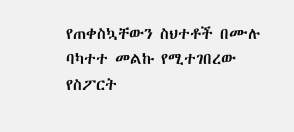የጠቀስኳቸውን ስህተቶች በሙሉ ባካተተ መልኩ የሚተገበረው የስፖርት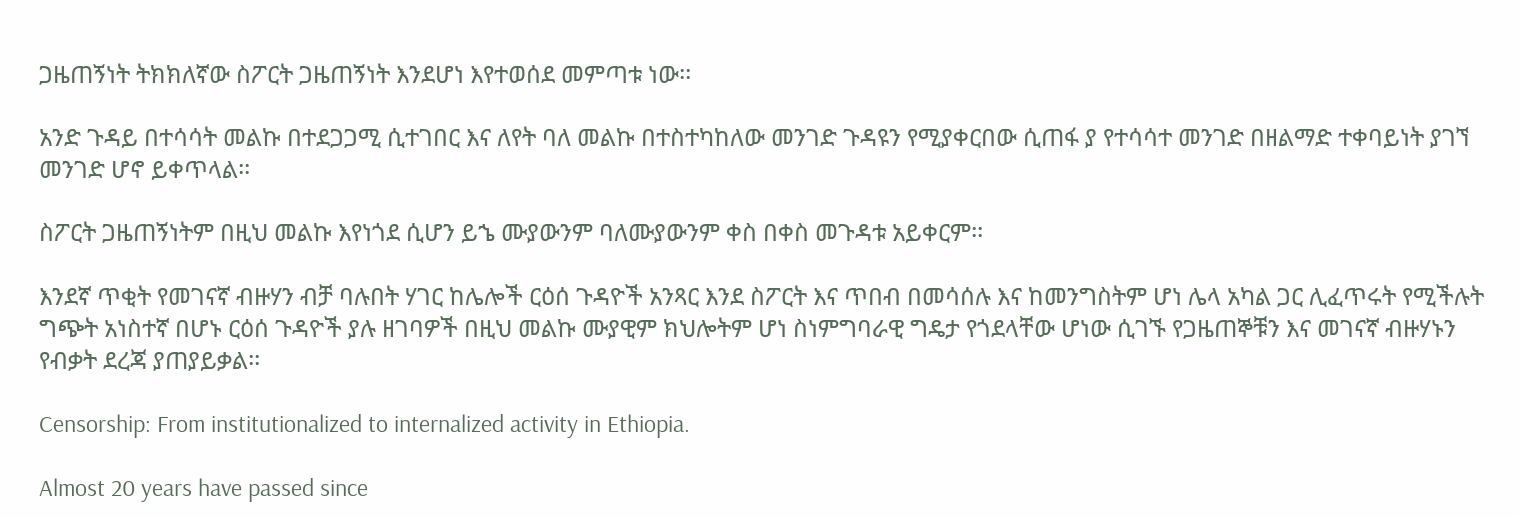ጋዜጠኝነት ትክክለኛው ስፖርት ጋዜጠኝነት እንደሆነ እየተወሰደ መምጣቱ ነው፡፡

አንድ ጉዳይ በተሳሳት መልኩ በተደጋጋሚ ሲተገበር እና ለየት ባለ መልኩ በተስተካከለው መንገድ ጉዳዩን የሚያቀርበው ሲጠፋ ያ የተሳሳተ መንገድ በዘልማድ ተቀባይነት ያገኘ መንገድ ሆኖ ይቀጥላል፡፡

ስፖርት ጋዜጠኝነትም በዚህ መልኩ እየነጎደ ሲሆን ይኄ ሙያውንም ባለሙያውንም ቀስ በቀስ መጉዳቱ አይቀርም፡፡

እንደኛ ጥቂት የመገናኛ ብዙሃን ብቻ ባሉበት ሃገር ከሌሎች ርዕሰ ጉዳዮች አንጻር እንደ ስፖርት እና ጥበብ በመሳሰሉ እና ከመንግስትም ሆነ ሌላ አካል ጋር ሊፈጥሩት የሚችሉት ግጭት አነስተኛ በሆኑ ርዕሰ ጉዳዮች ያሉ ዘገባዎች በዚህ መልኩ ሙያዊም ክህሎትም ሆነ ስነምግባራዊ ግዴታ የጎደላቸው ሆነው ሲገኙ የጋዜጠኞቹን እና መገናኛ ብዙሃኑን የብቃት ደረጃ ያጠያይቃል፡፡

Censorship: From institutionalized to internalized activity in Ethiopia.

Almost 20 years have passed since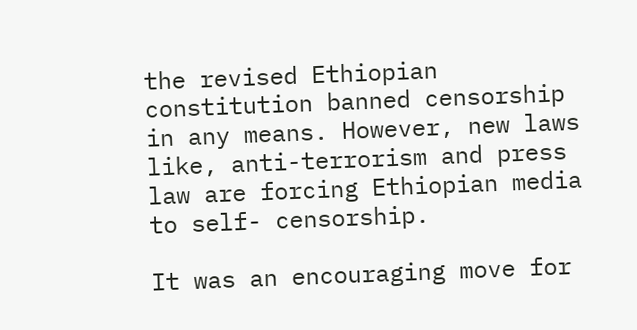the revised Ethiopian constitution banned censorship in any means. However, new laws like, anti-terrorism and press law are forcing Ethiopian media to self- censorship.

It was an encouraging move for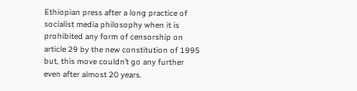Ethiopian press after a long practice of socialist media philosophy when it is prohibited any form of censorship on article 29 by the new constitution of 1995 but, this move couldn’t go any further even after almost 20 years.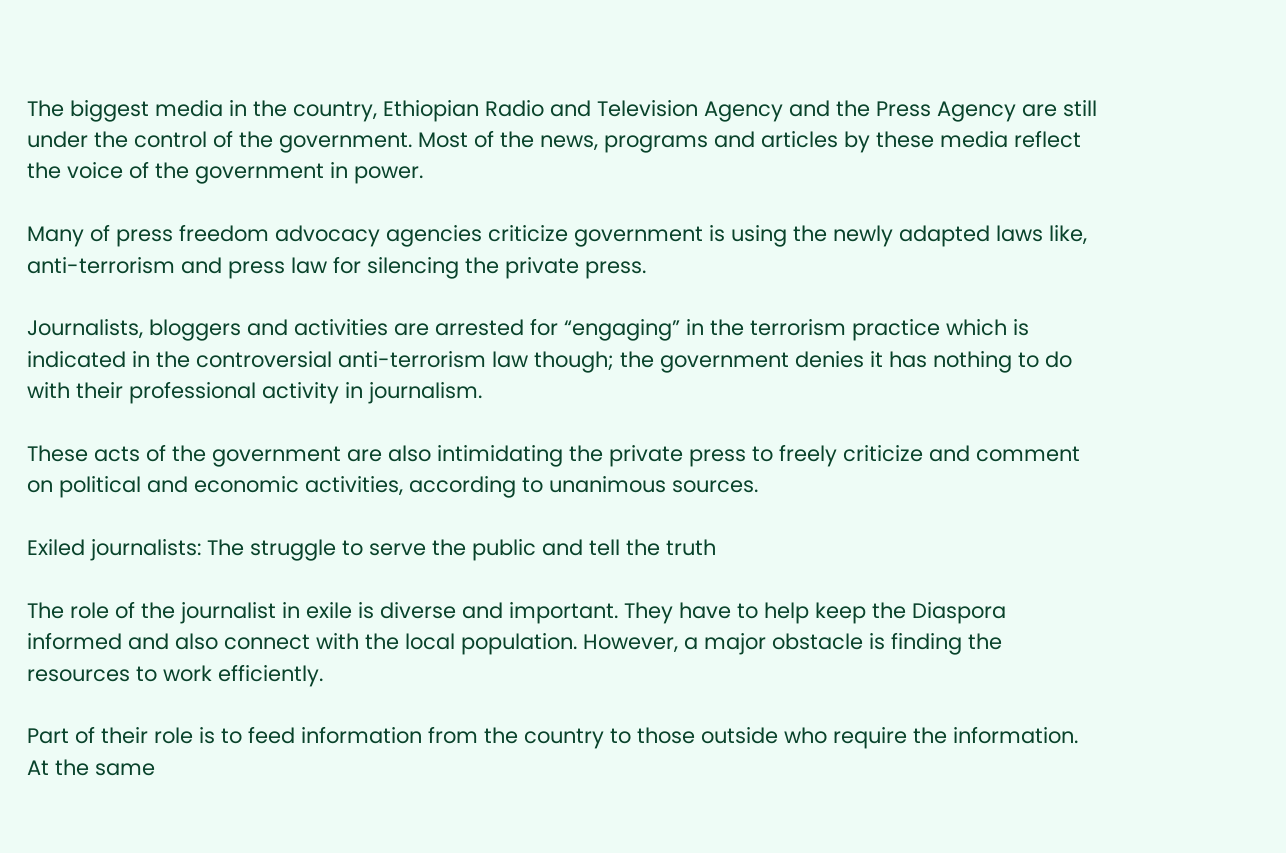The biggest media in the country, Ethiopian Radio and Television Agency and the Press Agency are still under the control of the government. Most of the news, programs and articles by these media reflect the voice of the government in power.

Many of press freedom advocacy agencies criticize government is using the newly adapted laws like, anti-terrorism and press law for silencing the private press.

Journalists, bloggers and activities are arrested for “engaging” in the terrorism practice which is indicated in the controversial anti-terrorism law though; the government denies it has nothing to do with their professional activity in journalism.

These acts of the government are also intimidating the private press to freely criticize and comment on political and economic activities, according to unanimous sources.

Exiled journalists: The struggle to serve the public and tell the truth

The role of the journalist in exile is diverse and important. They have to help keep the Diaspora informed and also connect with the local population. However, a major obstacle is finding the resources to work efficiently.

Part of their role is to feed information from the country to those outside who require the information.  At the same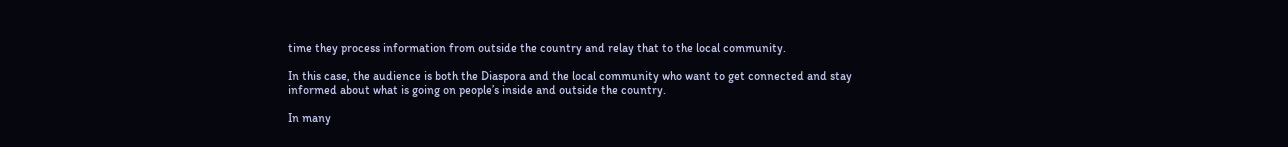time they process information from outside the country and relay that to the local community.

In this case, the audience is both the Diaspora and the local community who want to get connected and stay informed about what is going on people’s inside and outside the country.

In many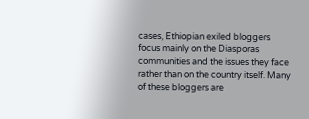cases, Ethiopian exiled bloggers focus mainly on the Diasporas communities and the issues they face rather than on the country itself. Many of these bloggers are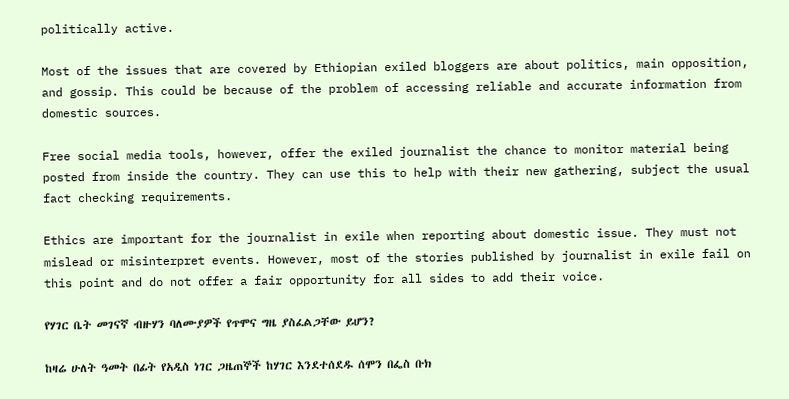politically active.

Most of the issues that are covered by Ethiopian exiled bloggers are about politics, main opposition, and gossip. This could be because of the problem of accessing reliable and accurate information from domestic sources.

Free social media tools, however, offer the exiled journalist the chance to monitor material being posted from inside the country. They can use this to help with their new gathering, subject the usual fact checking requirements.

Ethics are important for the journalist in exile when reporting about domestic issue. They must not mislead or misinterpret events. However, most of the stories published by journalist in exile fail on this point and do not offer a fair opportunity for all sides to add their voice.

የሃገር ቤት መገናኛ ብዙሃን ባለሙያዎች የጥሞና ግዜ ያስፈልጋቸው ይሆን?

ከዛሬ ሁለት ዓመት በፊት የአዲስ ነገር ጋዜጠኞች ከሃገር እንደተሰደዱ ሰሞን በፌስ ቡክ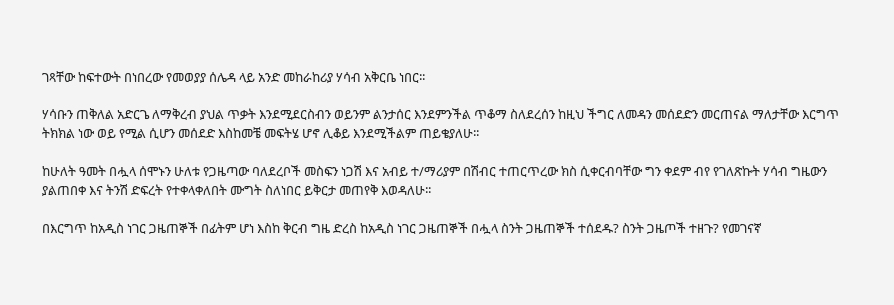ገጻቸው ከፍተውት በነበረው የመወያያ ሰሌዳ ላይ አንድ መከራከሪያ ሃሳብ አቅርቤ ነበር፡፡

ሃሳቡን ጠቅለል አድርጌ ለማቅረብ ያህል ጥቃት እንደሚደርስብን ወይንም ልንታሰር እንደምንችል ጥቆማ ስለደረሰን ከዚህ ችግር ለመዳን መሰደድን መርጠናል ማለታቸው እርግጥ ትክክል ነው ወይ የሚል ሲሆን መሰደድ እስከመቼ መፍትሄ ሆኖ ሊቆይ እንደሚችልም ጠይቄያለሁ፡፡

ከሁለት ዓመት በሗላ ሰሞኑን ሁለቱ የጋዜጣው ባለደረቦች መስፍን ነጋሽ እና አብይ ተ/ማሪያም በሽብር ተጠርጥረው ክስ ሲቀርብባቸው ግን ቀደም ብየ የገለጽኩት ሃሳብ ግዜውን ያልጠበቀ እና ትንሽ ድፍረት የተቀላቀለበት ሙግት ስለነበር ይቅርታ መጠየቅ እወዳለሁ፡፡

በእርግጥ ከአዲስ ነገር ጋዜጠኞች በፊትም ሆነ እስከ ቅርብ ግዜ ድረስ ከአዲስ ነገር ጋዜጠኞች በሗላ ስንት ጋዜጠኞች ተሰደዱ? ስንት ጋዜጦች ተዘጉ? የመገናኛ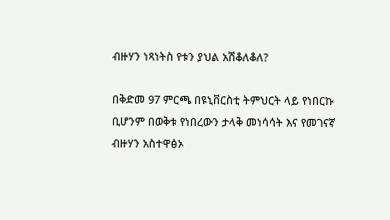ብዙሃን ነጻነትስ የቱን ያህል አሽቆለቆለ?

በቅድመ 97 ምርጫ በዩኒቨርስቲ ትምህርት ላይ የነበርኩ ቢሆንም በወቅቱ የነበረውን ታላቅ መነሳሳት እና የመገናኛ ብዙሃን አስተዋፅኦ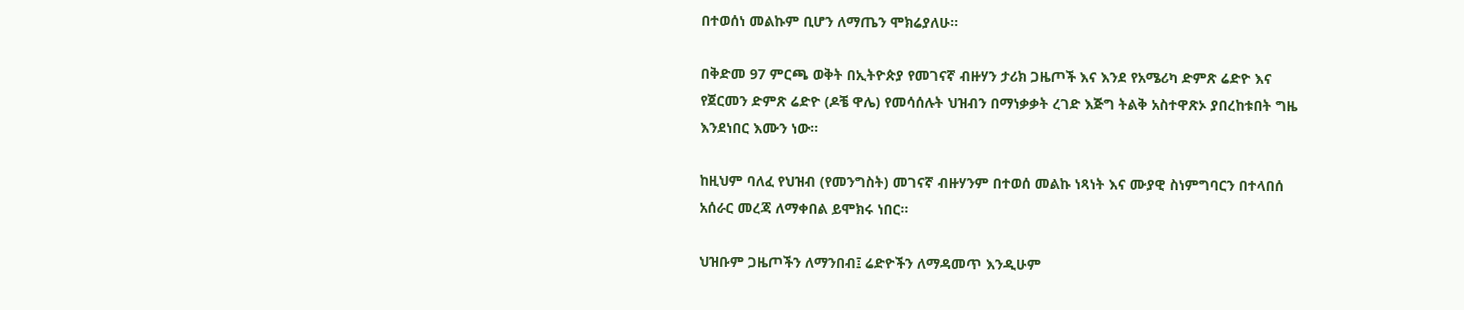በተወሰነ መልኩም ቢሆን ለማጤን ሞክሬያለሁ፡፡

በቅድመ 97 ምርጫ ወቅት በኢትዮጵያ የመገናኛ ብዙሃን ታሪክ ጋዜጦች እና እንደ የአሜሪካ ድምጽ ሬድዮ እና የጀርመን ድምጽ ሬድዮ (ዶቼ ዋሌ) የመሳሰሉት ህዝብን በማነቃቃት ረገድ እጅግ ትልቅ አስተዋጽኦ ያበረከቱበት ግዜ እንደነበር እሙን ነው፡፡

ከዚህም ባለፈ የህዝብ (የመንግስት) መገናኛ ብዙሃንም በተወሰ መልኩ ነጻነት እና ሙያዊ ስነምግባርን በተላበሰ አሰራር መረጃ ለማቀበል ይሞክሩ ነበር፡፡

ህዝቡም ጋዜጦችን ለማንበብ፤ ሬድዮችን ለማዳመጥ እንዲሁም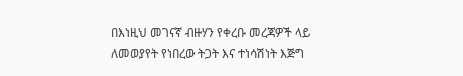በእነዚህ መገናኛ ብዙሃን የቀረቡ መረጃዎች ላይ ለመወያየት የነበረው ትጋት እና ተነሳሽነት እጅግ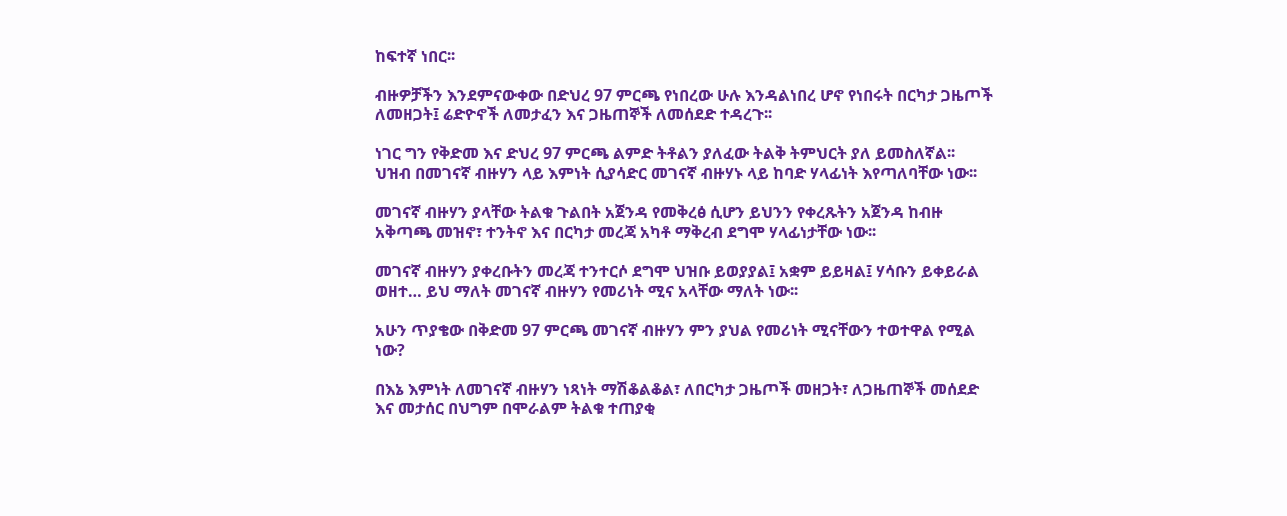ከፍተኛ ነበር፡፡

ብዙዎቻችን እንደምናውቀው በድህረ 97 ምርጫ የነበረው ሁሉ እንዳልነበረ ሆኖ የነበሩት በርካታ ጋዜጦች ለመዘጋት፤ ሬድዮኖች ለመታፈን እና ጋዜጠኞች ለመሰደድ ተዳረጉ፡፡

ነገር ግን የቅድመ እና ድህረ 97 ምርጫ ልምድ ትቶልን ያለፈው ትልቅ ትምህርት ያለ ይመስለኛል፡፡ ህዝብ በመገናኛ ብዙሃን ላይ እምነት ሲያሳድር መገናኛ ብዙሃኑ ላይ ከባድ ሃላፊነት እየጣለባቸው ነው፡፡

መገናኛ ብዙሃን ያላቸው ትልቁ ጉልበት አጀንዳ የመቅረፅ ሲሆን ይህንን የቀረጹትን አጀንዳ ከብዙ አቅጣጫ መዝኖ፣ ተንትኖ እና በርካታ መረጃ አካቶ ማቅረብ ደግሞ ሃላፊነታቸው ነው፡፡

መገናኛ ብዙሃን ያቀረቡትን መረጃ ተንተርሶ ደግሞ ህዝቡ ይወያያል፤ አቋም ይይዛል፤ ሃሳቡን ይቀይራል ወዘተ… ይህ ማለት መገናኛ ብዙሃን የመሪነት ሚና አላቸው ማለት ነው፡፡

አሁን ጥያቄው በቅድመ 97 ምርጫ መገናኛ ብዙሃን ምን ያህል የመሪነት ሚናቸውን ተወተዋል የሚል ነው?

በእኔ እምነት ለመገናኛ ብዙሃን ነጻነት ማሽቆልቆል፣ ለበርካታ ጋዜጦች መዘጋት፣ ለጋዜጠኞች መሰደድ እና መታሰር በህግም በሞራልም ትልቁ ተጠያቂ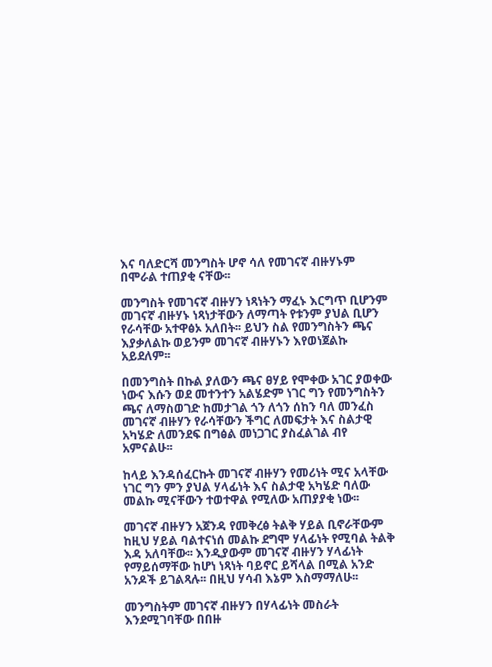እና ባለድርሻ መንግስት ሆኖ ሳለ የመገናኛ ብዙሃኑም በሞራል ተጠያቂ ናቸው፡፡

መንግስት የመገናኛ ብዙሃን ነጻነትን ማፈኑ እርግጥ ቢሆንም መገናኛ ብዙሃኑ ነጻነታቸውን ለማጣት የቱንም ያህል ቢሆን የራሳቸው አተዋፅኦ አለበት፡፡ ይህን ስል የመንግስትን ጫና እያቃለልኩ ወይንም መገናኛ ብዙሃኑን እየወነጀልኩ አይደለም፡፡

በመንግስት በኩል ያለውን ጫና ፀሃይ የሞቀው አገር ያወቀው ነውና እሱን ወደ መተንተን አልሄድም ነገር ግን የመንግስትን ጫና ለማስወገድ ከመታገል ጎን ለጎን ሰከን ባለ መንፈስ መገናኛ ብዙሃን የራሳቸውን ችግር ለመፍታት እና ስልታዊ አካሄድ ለመንደፍ በግፅል መነጋገር ያስፈልገል ብየ አምናልሁ፡፡

ከላይ እንዳሰፈርኩት መገናኛ ብዙሃን የመሪነት ሚና አላቸው ነገር ግን ምን ያህል ሃላፊነት እና ስልታዊ አካሄድ ባለው መልኩ ሚናቸውን ተወተዋል የሚለው አጠያያቂ ነው፡፡

መገናኛ ብዙሃን አጀንዳ የመቅረፅ ትልቅ ሃይል ቢኖራቸውም ከዚህ ሃይል ባልተናነሰ መልኩ ደግሞ ሃላፊነት የሚባል ትልቅ እዳ አለባቸው፡፡ እንዲያውም መገናኛ ብዙሃን ሃላፊነት የማይሰማቸው ከሆነ ነጻነት ባይኖር ይሻላል በሚል አንድ አንዶች ይገልጻሉ፡፡ በዚህ ሃሳብ እኔም እስማማለሁ፡፡

መንግስትም መገናኛ ብዙሃን በሃላፊነት መስራት እንደሚገባቸው በበዙ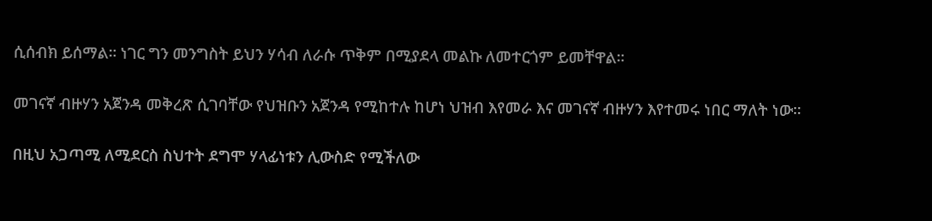ሲሰብክ ይሰማል፡፡ ነገር ግን መንግስት ይህን ሃሳብ ለራሱ ጥቅም በሚያደላ መልኩ ለመተርጎም ይመቸዋል፡፡

መገናኛ ብዙሃን አጀንዳ መቅረጽ ሲገባቸው የህዝቡን አጀንዳ የሚከተሉ ከሆነ ህዝብ እየመራ እና መገናኛ ብዙሃን እየተመሩ ነበር ማለት ነው፡፡

በዚህ አጋጣሚ ለሚደርስ ስህተት ደግሞ ሃላፊነቱን ሊውስድ የሚችለው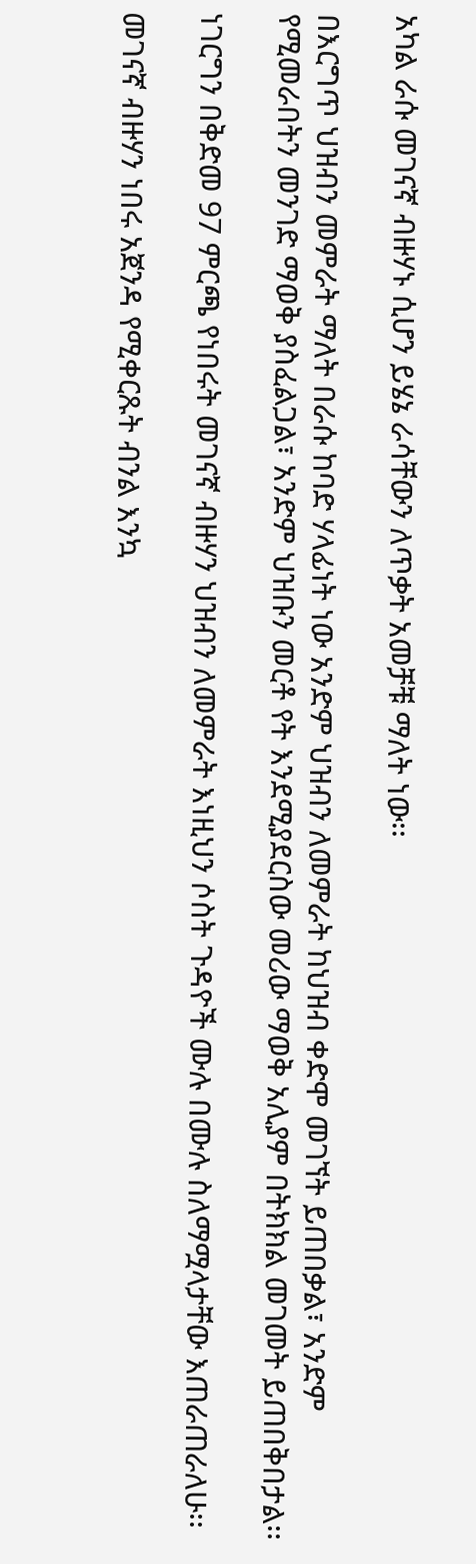አካል ራሱ መገናኛ ብዙሃኑ ሲሆን ይሄኔ ራሳቸውን ለጥቃት አመቻቹ ማለት ነው፡፡

በእርግጥ ህዝብን መምራት ማለት በራሱ ከባድ ሃላፊነት ነው አንድም ህዝብን ለመምራት ከህዝብ ቀድሞ መገኘት ይጠበቃል፣ አንድም የሚመራበትን መንገድ ማወቅ ያስፈልጋል፣ አንድም ህዝቡን መርቶ የት እንደሚያደርስው መሪው ማወቅ አሊያም በትክክል መገመት ይጠበቅበታል፡፡

ነገርግን በቅድመ 97 ምርጫ የነበሩት መገናኛ ብዙሃን ህዝብን ለመምራት እነዚህን ሶስት ጉዳዮች ሙሉ በሙሉ ስለማሟላታቸው እጠራጠራለሁ፡፡

መገናኛ ብዙሃን ነበሩ አጀንዳ የሚቀርጹት ብንል እንኳ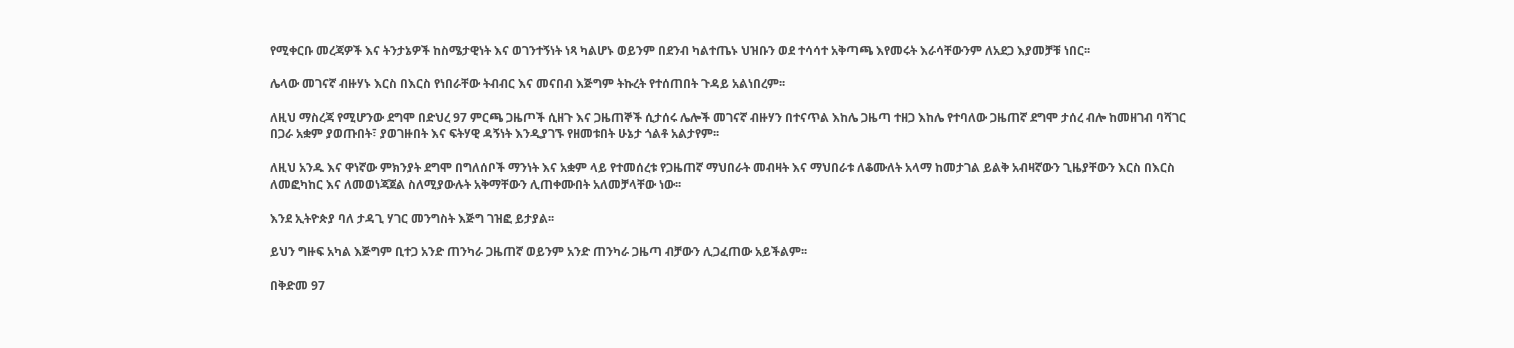የሚቀርቡ መረጃዎች እና ትንታኔዎች ከስሜታዊነት እና ወገንተኝነት ነጻ ካልሆኑ ወይንም በደንብ ካልተጤኑ ህዝቡን ወደ ተሳሳተ አቅጣጫ እየመሩት እራሳቸውንም ለአደጋ እያመቻቹ ነበር፡፡

ሌላው መገናኛ ብዙሃኑ እርስ በእርስ የነበራቸው ትብብር እና መናበብ እጅግም ትኩረት የተሰጠበት ጉዳይ አልነበረም፡፡

ለዚህ ማስረጃ የሚሆንው ደግሞ በድህረ 97 ምርጫ ጋዜጦች ሲዘጉ እና ጋዜጠኞች ሲታሰሩ ሌሎች መገናኛ ብዙሃን በተናጥል እከሌ ጋዜጣ ተዘጋ እከሌ የተባለው ጋዜጠኛ ደግሞ ታሰረ ብሎ ከመዘገብ ባሻገር በጋራ አቋም ያወጡበት፣ ያወገዙበት እና ፍትሃዊ ዳኝነት እንዲያገኙ የዘመቱበት ሁኔታ ጎልቶ አልታየም፡፡

ለዚህ አንዱ እና ዋነኛው ምክንያት ደግሞ በግለሰቦች ማንነት እና አቋም ላይ የተመሰረቱ የጋዜጠኛ ማህበራት መብዛት እና ማህበራቱ ለቆሙለት አላማ ከመታገል ይልቅ አብዛኛውን ጊዜያቸውን እርስ በእርስ ለመፎካከር እና ለመወነጃጀል ስለሚያውሉት አቅማቸውን ሊጠቀሙበት አለመቻላቸው ነው፡፡

እንደ ኢትዮጵያ ባለ ታዳጊ ሃገር መንግስት እጅግ ገዝፎ ይታያል፡፡

ይህን ግዙፍ አካል እጅግም ቢተጋ አንድ ጠንካራ ጋዜጠኛ ወይንም አንድ ጠንካራ ጋዜጣ ብቻውን ሊጋፈጠው አይችልም፡፡

በቅድመ 97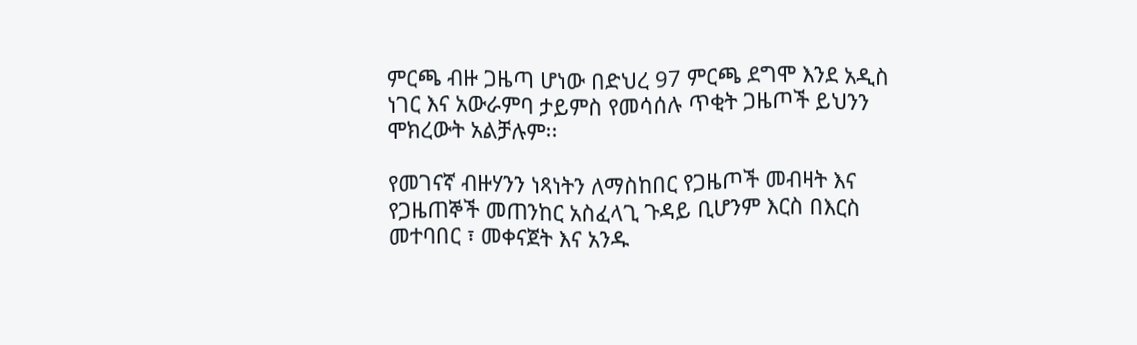ምርጫ ብዙ ጋዜጣ ሆነው በድህረ 97 ምርጫ ደግሞ እንደ አዲስ ነገር እና አውራምባ ታይምስ የመሳሰሉ ጥቂት ጋዜጦች ይህንን ሞክረውት አልቻሉም፡፡

የመገናኛ ብዙሃንን ነጻነትን ለማስከበር የጋዜጦች መብዛት እና የጋዜጠኞች መጠንከር አስፈላጊ ጉዳይ ቢሆንም እርስ በእርስ መተባበር ፣ መቀናጀት እና አንዱ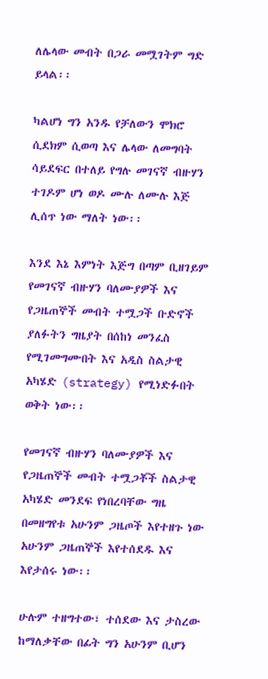ለሌላው መብት በጋራ መሟገትም ግድ ይላል፡፡

ካልሆነ ግን አንዱ የቻለውን ሞክሮ ሲደክም ሲወጣ እና ሌላው ለመግባት ሳይደፍር በተለይ የግሉ መገናኛ ብዙሃን ተገዶም ሆነ ወዶ ሙሉ ለሙሉ እጅ ሊሰጥ ነው ማለት ነው፡፡

እንደ እኔ እምነት እጅግ በጣም ቢዘገይም የመገናኛ ብዙሃን ባለሙያዎች እና የጋዜጠኞች መብት ተሟጋች ቡድኖች ያለፉትን ግዜያት በሰከነ መንፈስ የሚገመግሙበት እና አዲስ ስልታዊ አካሄድ (strategy) የሚነድፉበት ወቅት ነው፡፡

የመገናኛ ብዙሃን ባለሙያዎች እና የጋዜጠኞች መብት ተሟጋቾች ስልታዊ አካሄድ መንደፍ የነበረባቸው ግዜ በመዘግየቱ አሁንም ጋዜጦች እየተዘጉ ነው አሁንም ጋዜጠኞች እየተሰደዱ እና እየታሰሩ ነው፡፡

ሁሉም ተዘግተው፣ ተሰደው እና ታስረው ከማለቃቸው በፊት ግን አሁንም ቢሆን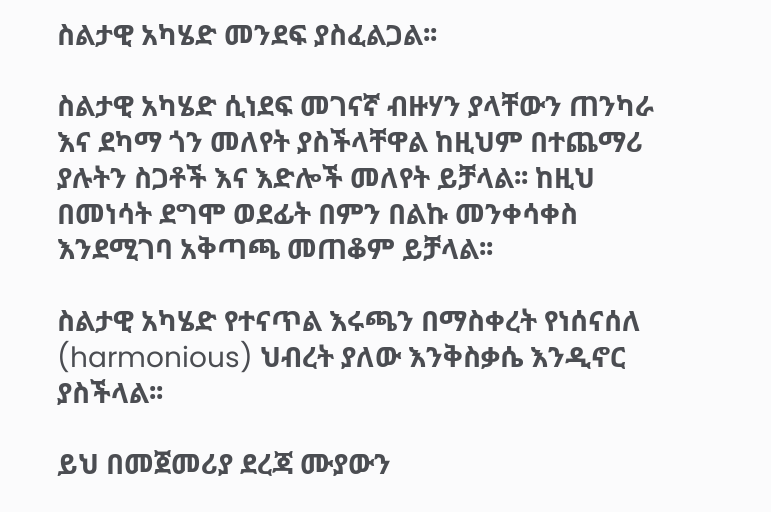ስልታዊ አካሄድ መንደፍ ያስፈልጋል፡፡

ስልታዊ አካሄድ ሲነደፍ መገናኛ ብዙሃን ያላቸውን ጠንካራ እና ደካማ ጎን መለየት ያስችላቸዋል ከዚህም በተጨማሪ ያሉትን ስጋቶች እና እድሎች መለየት ይቻላል፡፡ ከዚህ በመነሳት ደግሞ ወደፊት በምን በልኩ መንቀሳቀስ እንደሚገባ አቅጣጫ መጠቆም ይቻላል፡፡

ስልታዊ አካሄድ የተናጥል እሩጫን በማስቀረት የነሰናሰለ (harmonious) ህብረት ያለው እንቅስቃሴ እንዲኖር ያስችላል፡፡

ይህ በመጀመሪያ ደረጃ ሙያውን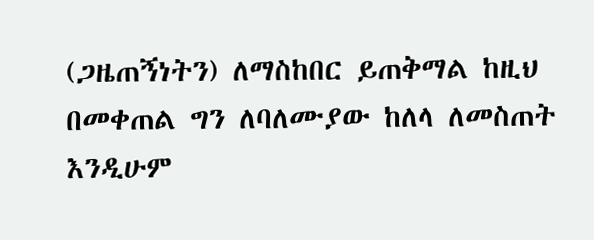(ጋዜጠኝነትን) ለማስከበር ይጠቅማል ከዚህ በመቀጠል ግን ለባለሙያው ከለላ ለመስጠት እንዲሁም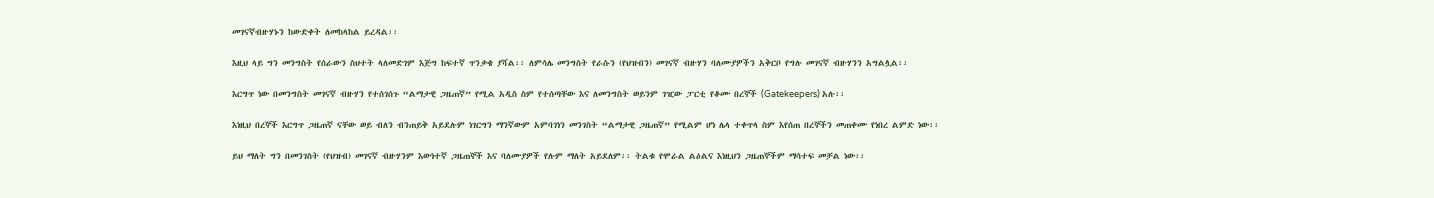መገናኛብዙሃኑን ከውድቀት ለመከላከል ይረዳል፡፡

እዚህ ላይ ግን መንግስት የሰራውን ስህተት ላለመድገም እጅግ ከፍተኛ ጥንቃቄ ያሻል፡፡ ለምሳሌ መንግስት የራሱን (የህዝብን) መገናኛ ብዙሃን ባለሙያዎችን አቅርቦ የግሉ መገናኛ ብዙሃንን አግልሏል፡፡

እርግጥ ነው በመንግስት መገናኛ ብዙሃን የተሰገሰጉ “ልማታዊ ጋዜጠኛ” የሚል አዲስ ስም የተሰጣቸው እና ለመንግስት ወይንም ገዢው ፓርቲ የቆሙ በረኞች (Gatekeepers) አሉ፡፡

እነዚህ በረኞች እርግጥ ጋዜጠኛ ናቸው ወይ ብለን ብንጠይቅ አይደሉም ነገርግን ማንኛውም አምባገነን መንገስት “ልማታዊ ጋዜጠኛ” የሚልም ሆነ ሌላ ተቀጥላ ስም እየሰጠ በረኞችን መጠቀሙ የነበረ ልምድ ነው፡፡

ይህ ማለት ግን በመንገስት (የህዝብ) መገናኛ ብዙሃንም እውነተኛ ጋዜጠኞች እና ባለሙያዎች የሉም ማለት አይደለም፡፡ ትልቁ የሞራል ልዕልና እነዚህን ጋዜጠኞችም ማሳተፍ መቻል ነው፡፡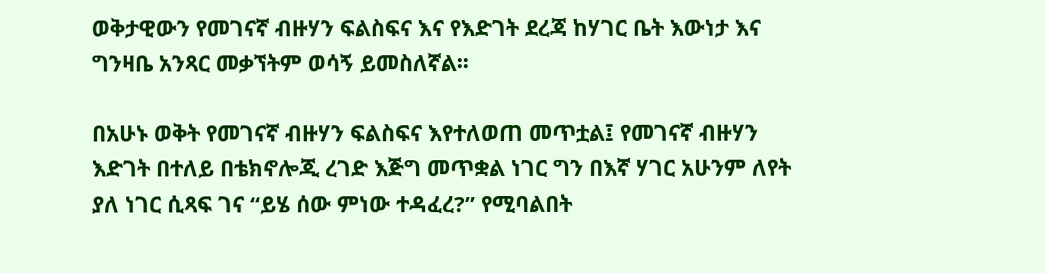ወቅታዊውን የመገናኛ ብዙሃን ፍልስፍና እና የእድገት ደረጃ ከሃገር ቤት እውነታ እና ግንዛቤ አንጻር መቃኘትም ወሳኝ ይመስለኛል፡፡

በአሁኑ ወቅት የመገናኛ ብዙሃን ፍልስፍና እየተለወጠ መጥቷል፤ የመገናኛ ብዙሃን እድገት በተለይ በቴክኖሎጂ ረገድ እጅግ መጥቋል ነገር ግን በእኛ ሃገር አሁንም ለየት ያለ ነገር ሲጻፍ ገና “ይሄ ሰው ምነው ተዳፈረ?” የሚባልበት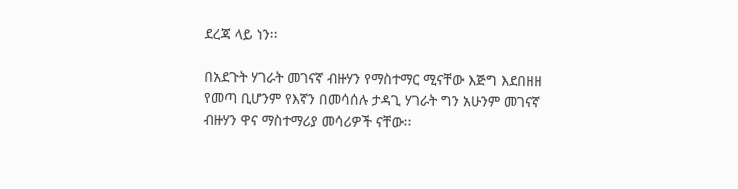ደረጃ ላይ ነን፡፡

በአደጉት ሃገራት መገናኛ ብዙሃን የማስተማር ሚናቸው እጅግ እደበዘዘ የመጣ ቢሆንም የእኛን በመሳሰሉ ታዳጊ ሃገራት ግን አሁንም መገናኛ ብዙሃን ዋና ማስተማሪያ መሳሪዎች ናቸው፡፡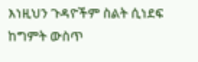እነዚህን ጉዳዮችም ስልት ሲነደፍ ከግምት ውስጥ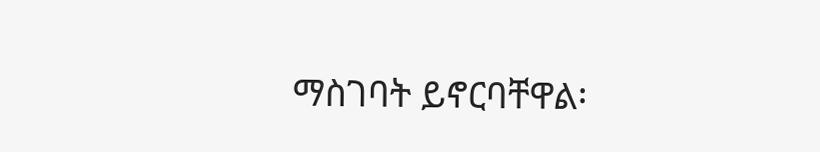ማስገባት ይኖርባቸዋል፡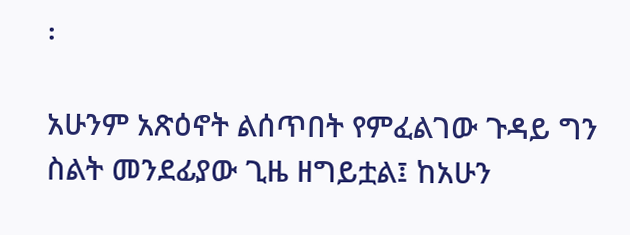፡

አሁንም አጽዕኖት ልሰጥበት የምፈልገው ጉዳይ ግን ስልት መንደፊያው ጊዜ ዘግይቷል፤ ከአሁን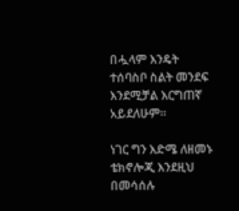በሗላም እንዴት ተሰባስቦ ስልት መንደፍ እንደሚቻል እርግጠኛ አይደለሁም፡፡

ነገር ግን እድሜ ለዘመኑ ቴክኖሎጂ እንደዚህ በመሳሰሉ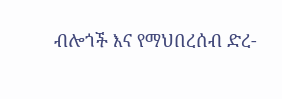ብሎጎች እና የማህበረሰብ ድረ-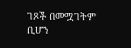ገጾች በመሟገትም ቢሆን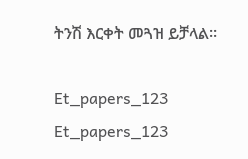ትንሽ እርቀት መጓዝ ይቻላል፡፡

Et_papers_123
Et_papers_123